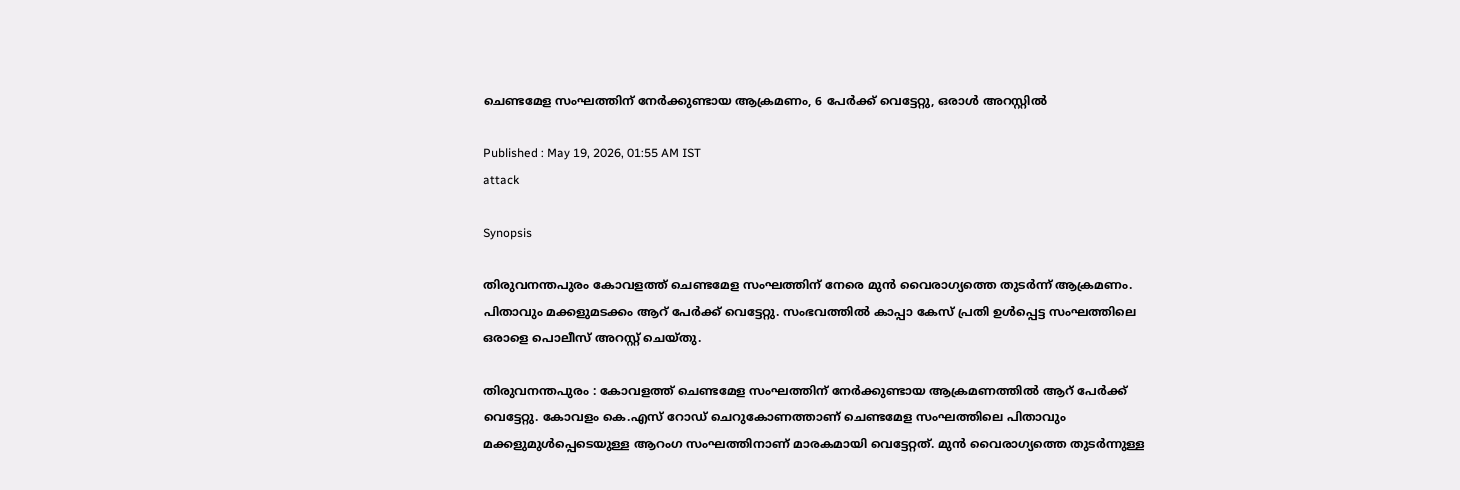ചെണ്ടമേള സംഘത്തിന് നേർക്കുണ്ടായ ആക്രമണം, 6 പേർക്ക് വെട്ടേറ്റു, ഒരാൾ അറസ്റ്റിൽ

Published : May 19, 2026, 01:55 AM IST
attack

Synopsis

തിരുവനന്തപുരം കോവളത്ത് ചെണ്ടമേള സംഘത്തിന് നേരെ മുൻ വൈരാഗ്യത്തെ തുടർന്ന് ആക്രമണം. പിതാവും മക്കളുമടക്കം ആറ് പേർക്ക് വെട്ടേറ്റു. സംഭവത്തിൽ കാപ്പാ കേസ് പ്രതി ഉൾപ്പെട്ട സംഘത്തിലെ ഒരാളെ പൊലീസ് അറസ്റ്റ് ചെയ്തു.

തിരുവനന്തപുരം : കോവളത്ത് ചെണ്ടമേള സംഘത്തിന് നേർക്കുണ്ടായ ആക്രമണത്തിൽ ആറ് പേർക്ക് വെട്ടേറ്റു. കോവളം കെ.എസ് റോഡ് ചെറുകോണത്താണ് ചെണ്ടമേള സംഘത്തിലെ പിതാവും മക്കളുമുൾപ്പെടെയുള്ള ആറംഗ സംഘത്തിനാണ് മാരകമായി വെട്ടേറ്റത്. മുൻ വൈരാഗ്യത്തെ തുടർന്നുള്ള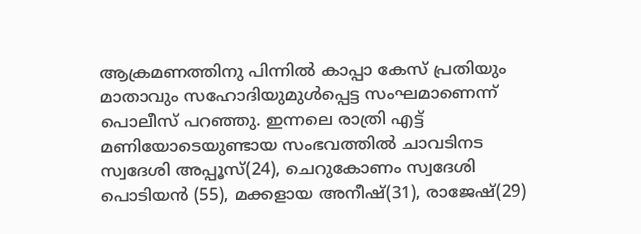ആക്രമണത്തിനു പിന്നിൽ കാപ്പാ കേസ് പ്രതിയും മാതാവും സഹോദിയുമുൾപ്പെട്ട സംഘമാണെന്ന് പൊലീസ് പറഞ്ഞു. ഇന്നലെ രാത്രി എട്ട് മണിയോടെയുണ്ടായ സംഭവത്തിൽ ചാവടിനട സ്വദേശി അപ്പൂസ്(24), ചെറുകോണം സ്വദേശി പൊടിയൻ (55), മക്കളായ അനീഷ്(31), രാജേഷ്(29)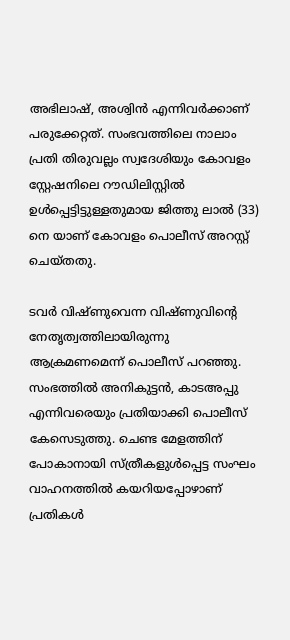അഭിലാഷ്, അശ്വിൻ എന്നിവർക്കാണ് പരുക്കേറ്റത്. സംഭവത്തിലെ നാലാം പ്രതി തിരുവല്ലം സ്വദേശിയും കോവളം സ്റ്റേഷനിലെ റൗഡിലിസ്റ്റിൽ ഉൾപ്പെട്ടിട്ടുള്ളതുമായ ജിത്തു ലാൽ (33) നെ യാണ് കോവളം പൊലീസ് അറസ്റ്റ് ചെയ്തതു.

ടവർ വിഷ്‌ണുവെന്ന വിഷ്ണുവിന്‍റെ നേതൃത്വത്തിലായിരുന്നു ആക്രമണമെന്ന് പൊലീസ് പറഞ്ഞു. സംഭത്തിൽ അനികുട്ടൻ, കാടഅപ്പു എന്നിവരെയും പ്രതിയാക്കി പൊലീസ് കേസെടുത്തു. ചെണ്ട മേളത്തിന് പോകാനായി സ്ത്രീകളുൾപ്പെട്ട സംഘം വാഹനത്തിൽ കയറിയപ്പോഴാണ് പ്രതികൾ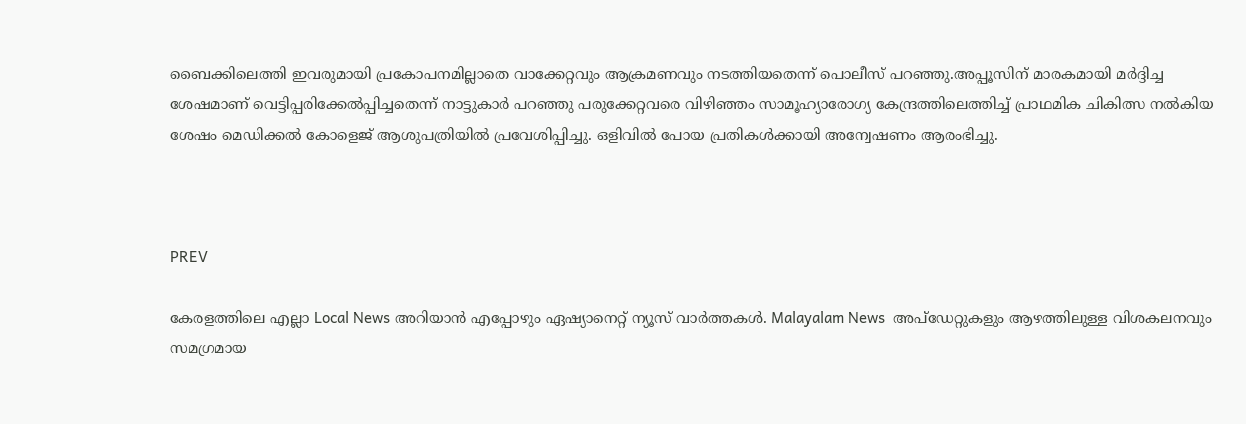ബൈക്കിലെത്തി ഇവരുമായി പ്രകോപനമില്ലാതെ വാക്കേറ്റവും ആക്രമണവും നടത്തിയതെന്ന് പൊലീസ് പറഞ്ഞു.അപ്പൂസിന് മാരകമായി മർദ്ദിച്ച ശേഷമാണ് വെട്ടിപ്പരിക്കേൽപ്പിച്ചതെന്ന് നാട്ടുകാർ പറഞ്ഞു പരുക്കേറ്റവരെ വിഴിഞ്ഞം സാമൂഹ്യാരോഗ്യ കേന്ദ്രത്തിലെത്തിച്ച് പ്രാഥമിക ചികിത്സ നൽകിയ ശേഷം മെഡിക്കൽ കോളെജ് ആശുപത്രിയിൽ പ്രവേശിപ്പിച്ചു. ഒളിവിൽ പോയ പ്രതികൾക്കായി അന്വേഷണം ആരംഭിച്ചു.



PREV

കേരളത്തിലെ എല്ലാ Local News അറിയാൻ എപ്പോഴും ഏഷ്യാനെറ്റ് ന്യൂസ് വാർത്തകൾ. Malayalam News  അപ്‌ഡേറ്റുകളും ആഴത്തിലുള്ള വിശകലനവും സമഗ്രമായ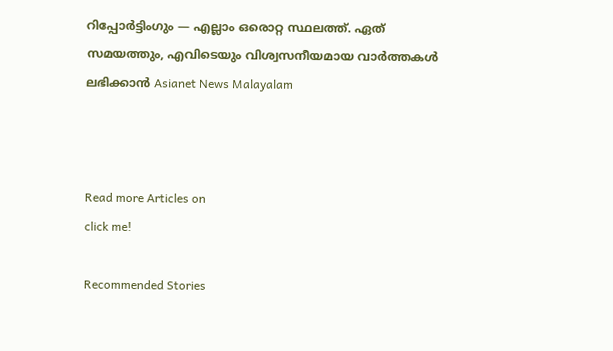റിപ്പോർട്ടിംഗും — എല്ലാം ഒരൊറ്റ സ്ഥലത്ത്. ഏത് സമയത്തും, എവിടെയും വിശ്വസനീയമായ വാർത്തകൾ ലഭിക്കാൻ Asianet News Malayalam



Read more Articles on
click me!

Recommended Stories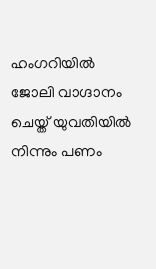ഹംഗറിയിൽ ജോലി വാഗ്ദാനം ചെയ്ത് യുവതിയിൽ നിന്നും പണം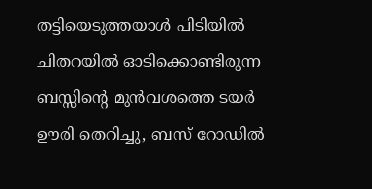തട്ടിയെടുത്തയാൾ പിടിയിൽ
ചിതറയിൽ ഓടിക്കൊണ്ടിരുന്ന ബസ്സിന്‍റെ മുൻവശത്തെ ടയർ ഊരി തെറിച്ചു, ബസ് റോഡിൽ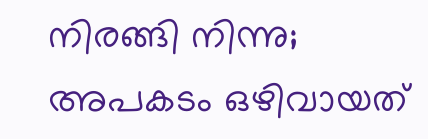നിരങ്ങി നിന്നു; അപകടം ഒഴിവായത്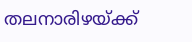തലനാരിഴയ്ക്ക്